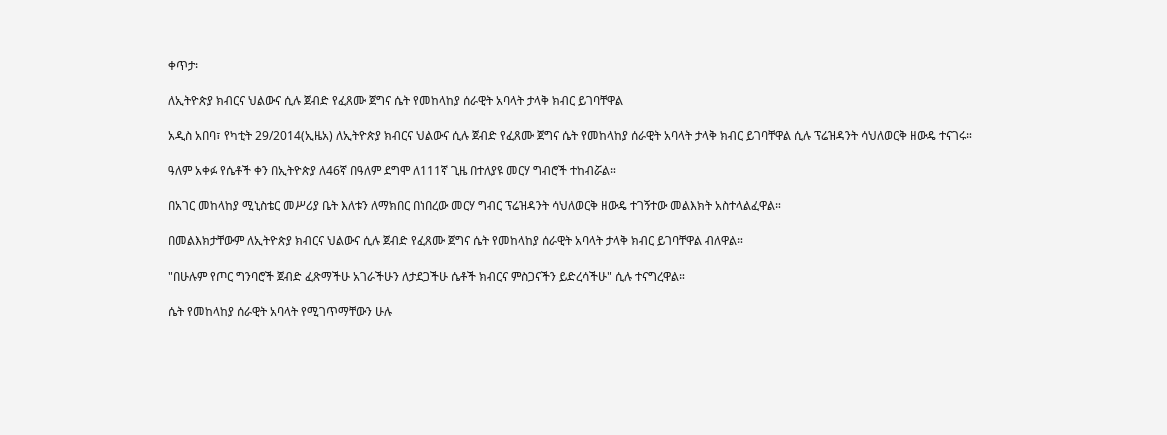ቀጥታ፡

ለኢትዮጵያ ክብርና ህልውና ሲሉ ጀብድ የፈጸሙ ጀግና ሴት የመከላከያ ሰራዊት አባላት ታላቅ ክብር ይገባቸዋል

አዲስ አበባ፣ የካቲት 29/2014(ኢዜአ) ለኢትዮጵያ ክብርና ህልውና ሲሉ ጀብድ የፈጸሙ ጀግና ሴት የመከላከያ ሰራዊት አባላት ታላቅ ክብር ይገባቸዋል ሲሉ ፕሬዝዳንት ሳህለወርቅ ዘውዴ ተናገሩ።

ዓለም አቀፉ የሴቶች ቀን በኢትዮጵያ ለ46ኛ በዓለም ደግሞ ለ111ኛ ጊዜ በተለያዩ መርሃ ግብሮች ተከብሯል።

በአገር መከላከያ ሚኒስቴር መሥሪያ ቤት እለቱን ለማክበር በነበረው መርሃ ግብር ፕሬዝዳንት ሳህለወርቅ ዘውዴ ተገኝተው መልእክት አስተላልፈዋል።

በመልእክታቸውም ለኢትዮጵያ ክብርና ህልውና ሲሉ ጀብድ የፈጸሙ ጀግና ሴት የመከላከያ ሰራዊት አባላት ታላቅ ክብር ይገባቸዋል ብለዋል።

"በሁሉም የጦር ግንባሮች ጀብድ ፈጽማችሁ አገራችሁን ለታደጋችሁ ሴቶች ክብርና ምስጋናችን ይድረሳችሁ" ሲሉ ተናግረዋል።

ሴት የመከላከያ ሰራዊት አባላት የሚገጥማቸውን ሁሉ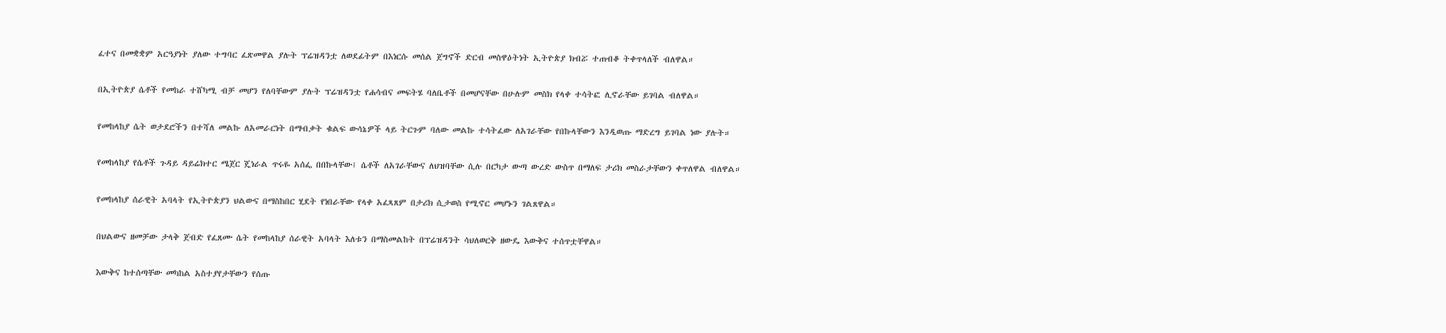ፈተና በመቋቋም አርዓያነት ያለው ተግባር ፈጽመዋል ያሉት ፕሬዝዳንቷ ለወደፊትም በእነርሱ መሰል ጀግኖች ድርብ መስዋዕትነት ኢትዮጵያ ክብሯ ተጠብቆ ትቀጥላለች ብለዋል።

በኢትዮጵያ ሴቶች የመከራ ተሸካሚ ብቻ መሆን የለባቸውም ያሉት ፕሬዝዳንቷ የሐሳብና መፍትሄ ባለቤቶች በመሆናቸው በሁሉም መስክ የላቀ ተሳትፎ ሊኖራቸው ይገባል ብለዋል።

የመከላከያ ሴት ወታደሮችን በተሻለ መልኩ ለአመራርነት በማብቃት ቁልፍ ውሳኔዎች ላይ ትርጉም ባለው መልኩ ተሳትፈው ለአገራቸው የበኩላቸውን እንዲወጡ ማድረግ ይገባል ነው ያሉት።

የመከላከያ የሴቶች ጉዳይ ዳይሬክተር ሜጀር ጄነራል ጥሩዬ አሰፌ በበኩላቸው፤ ሴቶች ለአገራቸውና ለህዝባቸው ሲሉ በርካታ ውጣ ውረድ ውስጥ በማለፍ ታሪክ መስራታቸውን ቀጥለዋል ብለዋል።

የመከላከያ ሰራዊት አባላት የኢትዮጵያን ህልውና በማስከበር ሂደት የነበራቸው የላቀ አፈጻጸም በታሪክ ሲታወስ የሚኖር መሆኑን ገልጸዋል።

በህልውና ዘመቻው ታላቅ ጀብድ የፈጸሙ ሴት የመከላከያ ሰራዊት አባላት እለቱን በማስመልከት በፕሬዝዳንት ሳህለወርቅ ዘውዴ እውቅና ተሰጥቷቸዋል።

እውቅና ከተሰጣቸው መካከል አስተያየታቸውን የሰጡ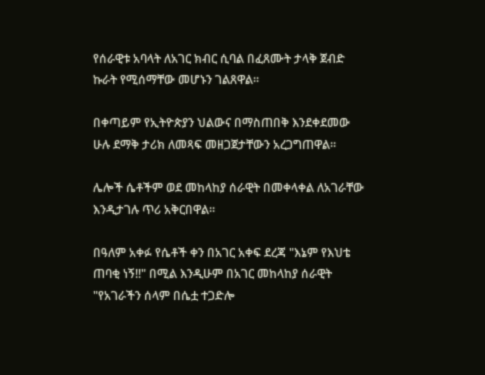የሰራዊቱ አባላት ለአገር ክብር ሲባል በፈጸሙት ታላቅ ጀብድ ኩራት የሚሰማቸው መሆኑን ገልጸዋል፡፡

በቀጣይም የኢትዮጵያን ህልውና በማስጠበቅ እንደቀደመው ሁሉ ደማቅ ታሪክ ለመጻፍ መዘጋጀታቸውን አረጋግጠዋል።

ሌሎች ሴቶችም ወደ መከላከያ ሰራዊት በመቀላቀል ለአገራቸው እንዲታገሉ ጥሪ አቅርበዋል፡፡

በዓለም አቀፉ የሴቶች ቀን በአገር አቀፍ ደረጃ "እኔም የእህቴ ጠባቂ ነኝ!!" በሚል እንዲሁም በአገር መከላከያ ሰራዊት "የአገራችን ሰላም በሴቷ ተጋድሎ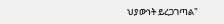ህያውነት ይረጋገጣል"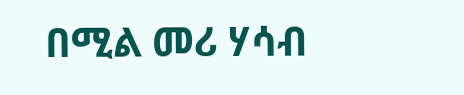በሚል መሪ ሃሳብ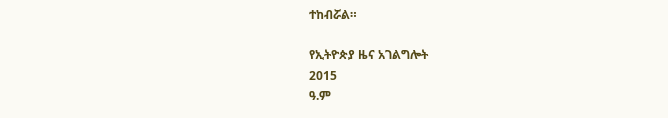ተከብሯል።

የኢትዮጵያ ዜና አገልግሎት
2015
ዓ.ም